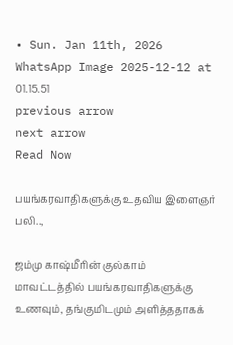• Sun. Jan 11th, 2026
WhatsApp Image 2025-12-12 at 01.15.51
previous arrow
next arrow
Read Now

பயங்கரவாதிகளுக்கு உதவிய இளைஞர் பலி..,

ஜம்மு காஷ்மீரின் குல்காம் மாவட்டத்தில் பயங்கரவாதிகளுக்கு உணவும், தங்குமிடமும் அளித்ததாகக்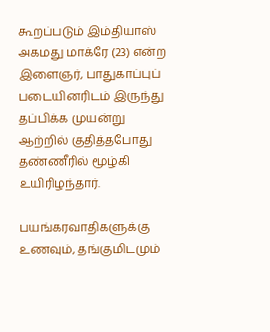கூறப்படும் இம்தியாஸ் அகமது மாக்ரே (23) என்ற இளைஞர், பாதுகாப்புப் படையினரிடம் இருந்து தப்பிக்க முயன்று ஆற்றில் குதித்தபோது தண்ணீரில் மூழ்கி உயிரிழந்தார்.

பயங்கரவாதிகளுக்கு உணவும், தங்குமிடமும்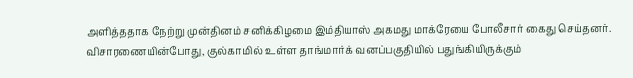அளித்ததாக நேற்று முன்தினம் சனிக்கிழமை இம்தியாஸ் அகமது மாக்ரேயை போலீசார் கைது செய்தனர். விசாரணையின்போது, குல்காமில் உள்ள தாங்மார்க் வனப்பகுதியில் பதுங்கியிருக்கும்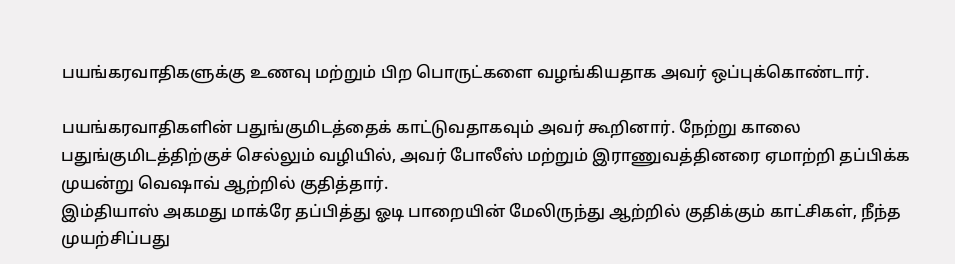பயங்கரவாதிகளுக்கு உணவு மற்றும் பிற பொருட்களை வழங்கியதாக அவர் ஒப்புக்கொண்டார்.

பயங்கரவாதிகளின் பதுங்குமிடத்தைக் காட்டுவதாகவும் அவர் கூறினார். நேற்று காலை பதுங்குமிடத்திற்குச் செல்லும் வழியில், அவர் போலீஸ் மற்றும் இராணுவத்தினரை ஏமாற்றி தப்பிக்க முயன்று வெஷாவ் ஆற்றில் குதித்தார்.
இம்தியாஸ் அகமது மாக்ரே தப்பித்து ஓடி பாறையின் மேலிருந்து ஆற்றில் குதிக்கும் காட்சிகள், நீந்த முயற்சிப்பது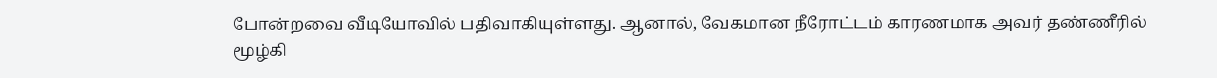போன்றவை வீடியோவில் பதிவாகியுள்ளது. ஆனால், வேகமான நீரோட்டம் காரணமாக அவர் தண்ணீரில் மூழ்கி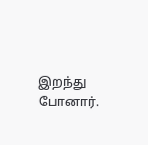இறந்து போனார்.